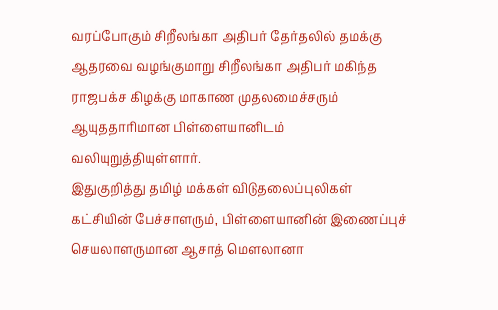வரப்போகும் சிறீலங்கா அதிபர் தேர்தலில் தமக்கு ஆதரவை வழங்குமாறு சிறீலங்கா அதிபர் மகிந்த ராஜபக்ச கிழக்கு மாகாண முதலமைச்சரும் ஆயுததாரிமான பிள்ளையானிடம் வலியுறுத்தியுள்ளார்.
இதுகுறித்து தமிழ் மக்கள் விடுதலைப்புலிகள் கட்சியின் பேச்சாளரும், பிள்ளையானின் இணைப்புச் செயலாளருமான ஆசாத் மௌலானா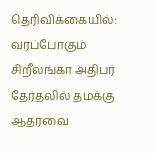தெரிவிக்கையில்:
வரப்போகும் சிறீலங்கா அதிபர் தேர்தலில் தமக்கு ஆதரவை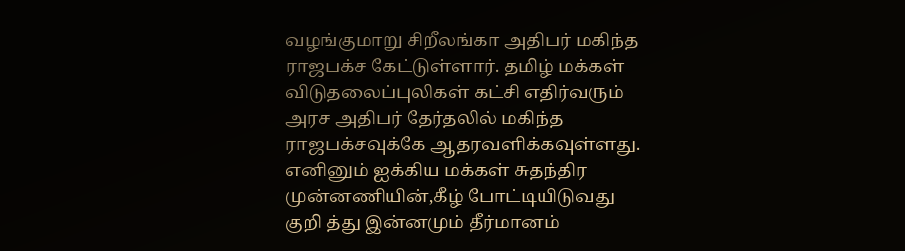வழங்குமாறு சிறீலங்கா அதிபர் மகிந்த ராஜபக்ச கேட்டுள்ளார். தமிழ் மக்கள் விடுதலைப்புலிகள் கட்சி எதிர்வரும் அரச அதிபர் தேர்தலில் மகிந்த ராஜபக்சவுக்கே ஆதரவளிக்கவுள்ளது. எனினும் ஐக்கிய மக்கள் சுதந்திர முன்னணியின்,கீழ் போட்டியிடுவது குறி த்து இன்னமும் தீர்மானம்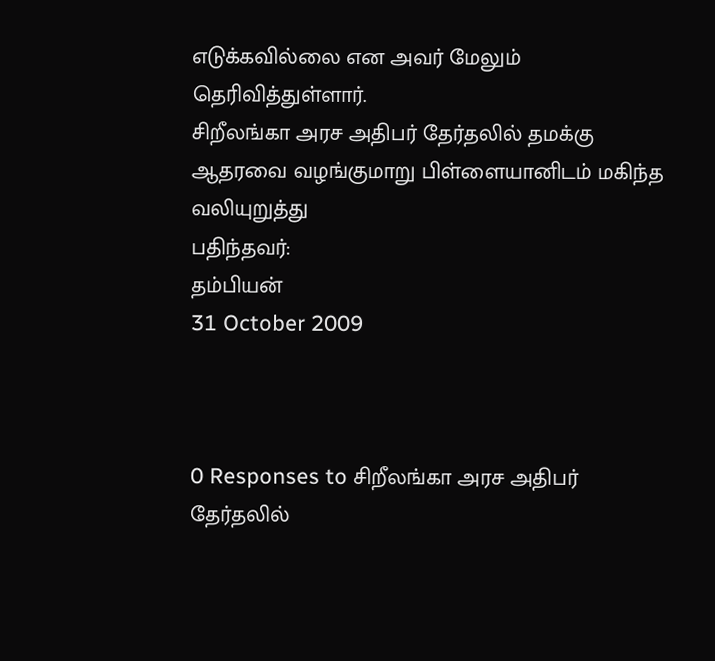எடுக்கவில்லை என அவர் மேலும் தெரிவித்துள்ளார்.
சிறீலங்கா அரச அதிபர் தேர்தலில் தமக்கு ஆதரவை வழங்குமாறு பிள்ளையானிடம் மகிந்த வலியுறுத்து
பதிந்தவர்:
தம்பியன்
31 October 2009



0 Responses to சிறீலங்கா அரச அதிபர் தேர்தலில்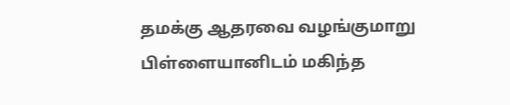தமக்கு ஆதரவை வழங்குமாறு பிள்ளையானிடம் மகிந்த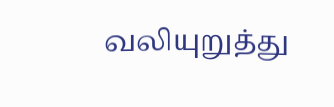வலியுறுத்து